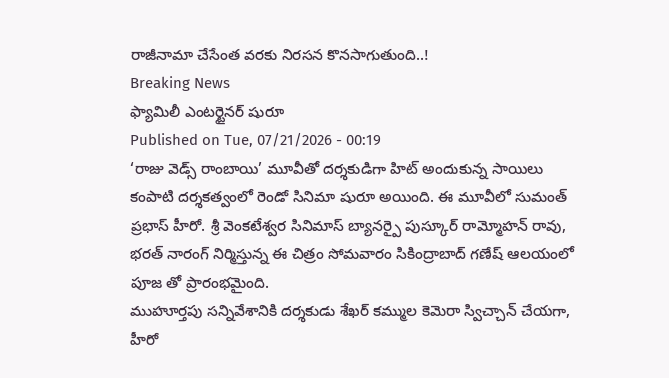రాజీనామా చేసేంత వరకు నిరసన కొనసాగుతుంది..!
Breaking News
ఫ్యామిలీ ఎంటర్టైనర్ షురూ
Published on Tue, 07/21/2026 - 00:19
‘రాజు వెడ్స్ రాంబాయి’ మూవీతో దర్శకుడిగా హిట్ అందుకున్న సాయిలు కంపాటి దర్శకత్వంలో రెండో సినిమా షురూ అయింది. ఈ మూవీలో సుమంత్ ప్రభాస్ హీరో. శ్రీ వెంకటేశ్వర సినిమాస్ బ్యానర్పై పుస్కూర్ రామ్మోహన్ రావు, భరత్ నారంగ్ నిర్మిస్తున్న ఈ చిత్రం సోమవారం సికింద్రాబాద్ గణేష్ ఆలయంలో పూజ తో ప్రారంభమైంది.
ముహూర్తపు సన్నివేశానికి దర్శకుడు శేఖర్ కమ్ముల కెమెరా స్విచ్చాన్ చేయగా, హీరో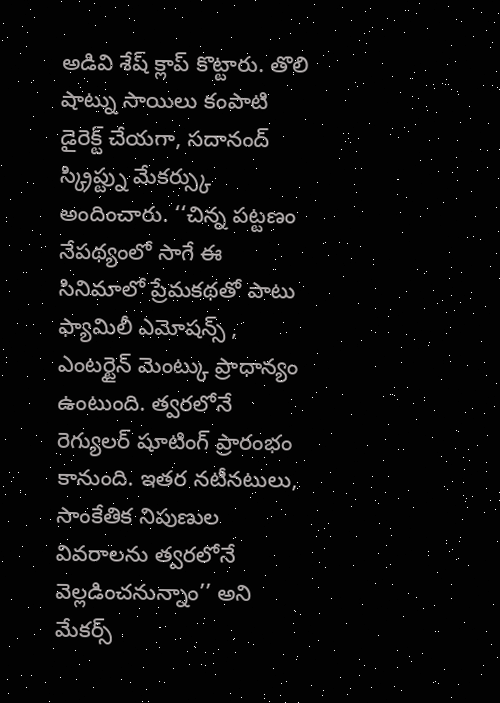అడివి శేష్ క్లాప్ కొట్టారు. తొలి షాట్ను సాయిలు కంపాటి డైరెక్ట్ చేయగా, సదానంద్ స్క్రిప్ట్ను మేకర్స్కు అందించారు. ‘‘చిన్న పట్టణం నేపథ్యంలో సాగే ఈ సినిమాలో ప్రేమకథతో పాటు ఫ్యామిలీ ఎమోషన్స్ , ఎంటర్టైన్ మెంట్కు ప్రాధాన్యం ఉంటుంది. త్వరలోనే రెగ్యులర్ షూటింగ్ ప్రారంభం కానుంది. ఇతర నటీనటులు, సాంకేతిక నిపుణుల వివరాలను త్వరలోనే వెల్లడించనున్నాం’’ అని మేకర్స్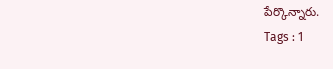పేర్కొన్నారు.
Tags : 1